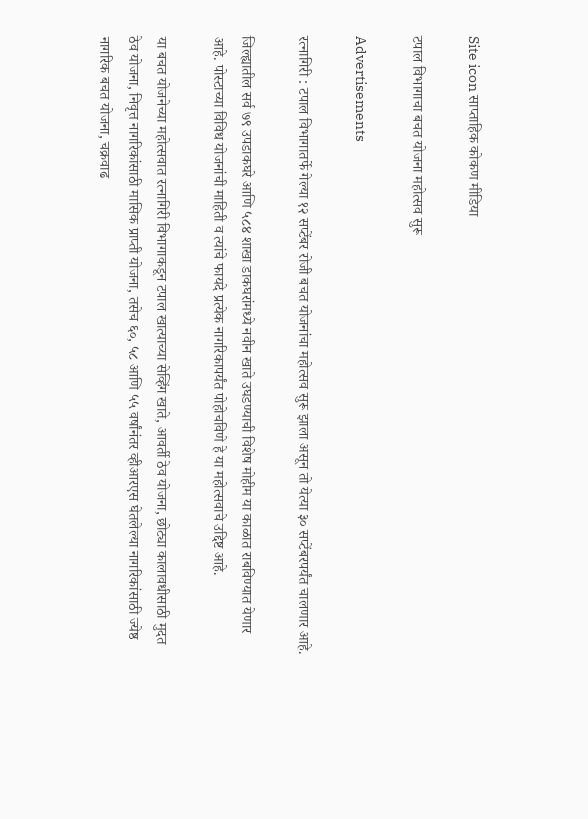Site icon साप्ताहिक कोकण मीडिया

टपाल विभागाचा बचत योजना महोत्सव सुरू

Advertisements

रत्नागिरी : टपाल विभागातर्फे गेल्या १२ सप्टेंबर रोजी बचत योजनांचा महोत्सव सुरू झाला असून तो येत्या ३० सप्टेंबरपर्यंत चालणार आहे.

जिल्ह्यातील सर्व ७९ उपडाकघरे आणि ५८४ शाखा डाकघरांमध्ये नवीन खाते उघडण्याची विशेष मोहीम या काळात राबविण्यात येणार आहे. पोस्टाच्या विविध योजनांची माहिती व त्यांचे फायदे प्रत्येक नागरिकापर्यंत पोहोचविणे हे या महोत्सवाचे उद्दिष्ट आहे.

या बचत योजनेच्या महोत्सवात रत्नागिरी विभागाकडून टपाल खात्याच्या सेव्हिंग खाते, आवर्ती ठेव योजना, छोट्या कालावधीसाठी मुदत ठेव योजना, निवृत्त नागरिकांसाठी मासिक प्राप्ती योजना, तसेच ६०, ५८ आणि ५५ वर्षांनंतर व्हीआरएस घेतलेल्या नागरिकांसाठी ज्येष्ठ नागरिक बचत योजना, चक्रवाढ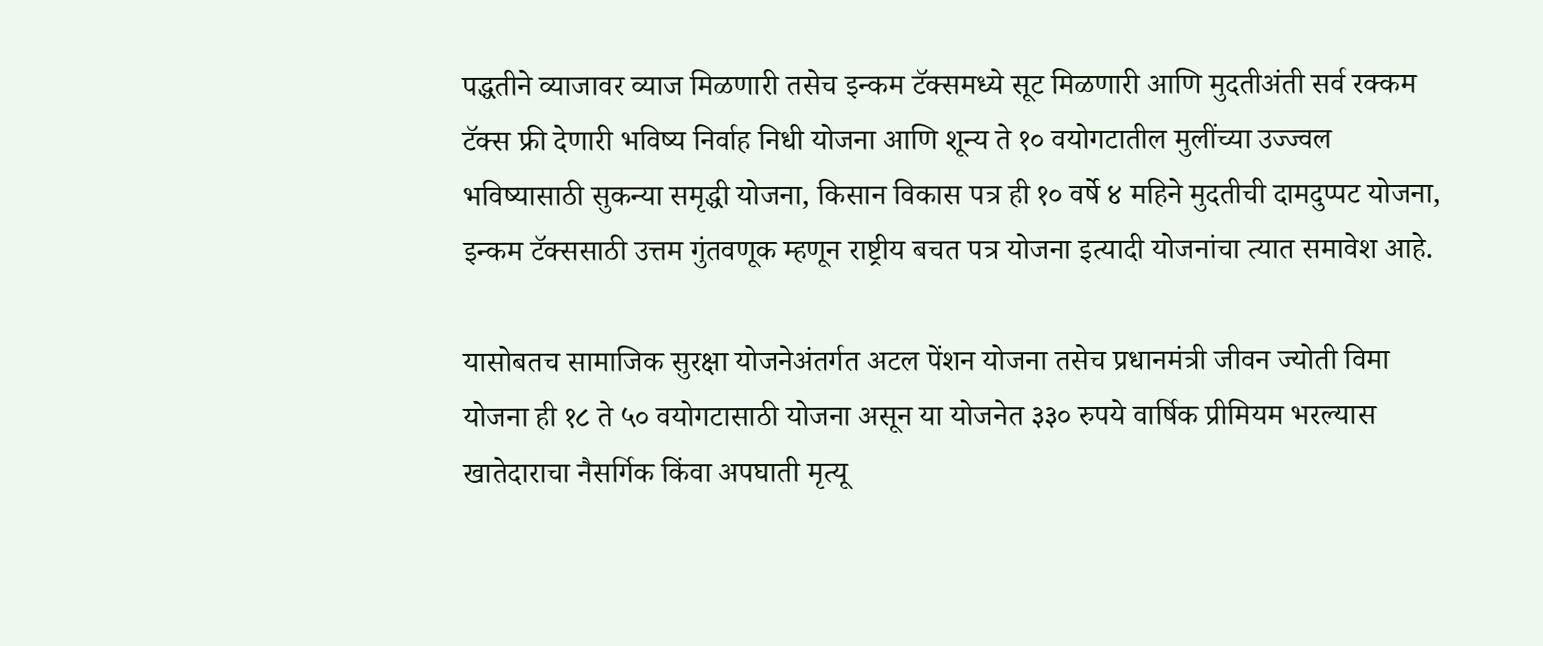पद्धतीने व्याजावर व्याज मिळणारी तसेच इन्कम टॅक्समध्ये सूट मिळणारी आणि मुदतीअंती सर्व रक्कम टॅक्स फ्री देणारी भविष्य निर्वाह निधी योजना आणि शून्य ते १० वयोगटातील मुलींच्या उज्ज्वल भविष्यासाठी सुकन्या समृद्धी योजना, किसान विकास पत्र ही १० वर्षे ४ महिने मुदतीची दामदुप्पट योजना, इन्कम टॅक्ससाठी उत्तम गुंतवणूक म्हणून राष्ट्रीय बचत पत्र योजना इत्यादी योजनांचा त्यात समावेश आहे.

यासोबतच सामाजिक सुरक्षा योजनेअंतर्गत अटल पेंशन योजना तसेच प्रधानमंत्री जीवन ज्योती विमा योजना ही १८ ते ५० वयोगटासाठी योजना असून या योजनेत ३३० रुपये वार्षिक प्रीमियम भरल्यास खातेदाराचा नैसर्गिक किंवा अपघाती मृत्यू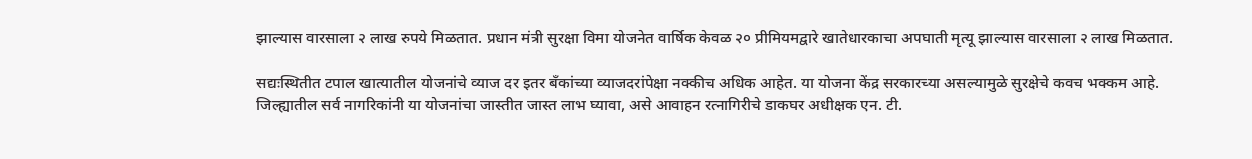झाल्यास वारसाला २ लाख रुपये मिळतात. प्रधान मंत्री सुरक्षा विमा योजनेत वार्षिक केवळ २० प्रीमियमद्वारे खातेधारकाचा अपघाती मृत्यू झाल्यास वारसाला २ लाख मिळतात.

सद्यःस्थितीत टपाल खात्यातील योजनांचे व्याज दर इतर बँकांच्या व्याजदरांपेक्षा नक्कीच अधिक आहेत. या योजना केंद्र सरकारच्या असल्यामुळे सुरक्षेचे कवच भक्कम आहे. जिल्ह्यातील सर्व नागरिकांनी या योजनांचा जास्तीत जास्त लाभ घ्यावा, असे आवाहन रत्नागिरीचे डाकघर अधीक्षक एन. टी.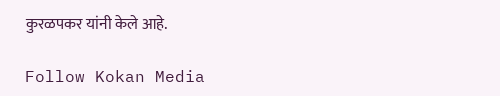कुरळपकर यांनी केले आहे.

Follow Kokan Media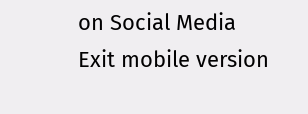on Social Media
Exit mobile version